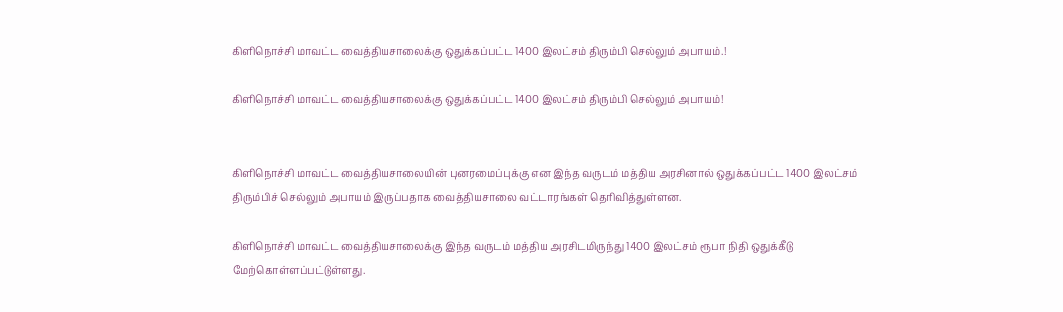கிளிநொச்சி மாவட்ட வைத்தியசாலைக்கு ஒதுக்கப்பட்ட 1400 இலட்சம் திரும்பி செல்லும் அபாயம்.!

கிளிநொச்சி மாவட்ட வைத்தியசாலைக்கு ஒதுக்கப்பட்ட 1400 இலட்சம் திரும்பி செல்லும் அபாயம்!


கிளிநொச்சி மாவட்ட வைத்தியசாலையின் புனரமைப்புக்கு என இந்த வருடம் மத்திய அரசினால் ஒதுக்கப்பட்ட 1400 இலட்சம் திரும்பிச் செல்லும் அபாயம் இருப்பதாக வைத்தியசாலை வட்டாரங்கள் தெரிவித்துள்ளன.

கிளிநொச்சி மாவட்ட வைத்தியசாலைக்கு இந்த வருடம் மத்திய அரசிடமிருந்து 1400 இலட்சம் ரூபா நிதி ஒதுக்கீடு மேற்கொள்ளப்பட்டுள்ளது.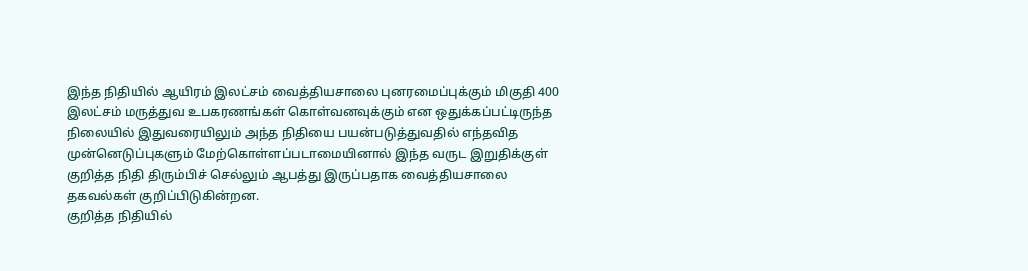இந்த நிதியில் ஆயிரம் இலட்சம் வைத்தியசாலை புனரமைப்புக்கும் மிகுதி 400 இலட்சம் மருத்துவ உபகரணங்கள் கொள்வனவுக்கும் என ஒதுக்கப்பட்டிருந்த நிலையில் இதுவரையிலும் அந்த நிதியை பயன்படுத்துவதில் எந்தவித முன்னெடுப்புகளும் மேற்கொள்ளப்படாமையினால் இந்த வருட இறுதிக்குள் குறித்த நிதி திரும்பிச் செல்லும் ஆபத்து இருப்பதாக வைத்தியசாலை தகவல்கள் குறிப்பிடுகின்றன.
குறித்த நிதியில்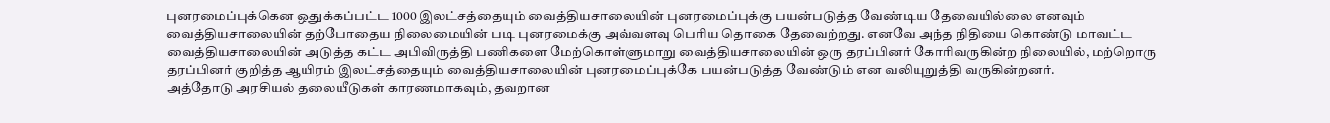புனரமைப்புக்கென ஒதுக்கப்பட்ட 1000 இலட்சத்தையும் வைத்தியசாலையின் புனரமைப்புக்கு பயன்படுத்த வேண்டிய தேவையில்லை எனவும் வைத்தியசாலையின் தற்போதைய நிலைமையின் படி புனரமைக்கு அவ்வளவு பெரிய தொகை தேவைற்றது. எனவே அந்த நிதியை கொண்டு மாவட்ட வைத்தியசாலையின் அடுத்த கட்ட அபிவிருத்தி பணிகளை மேற்கொள்ளுமாறு வைத்தியசாலையின் ஒரு தரப்பினர் கோரிவருகின்ற நிலையில், மற்றொரு தரப்பினர் குறித்த ஆயிரம் இலட்சத்தையும் வைத்தியசாலையின் புனரமைப்புக்கே பயன்படுத்த வேண்டும் என வலியுறுத்தி வருகின்றனர்.
அத்தோடு அரசியல் தலையீடுகள் காரணமாகவும், தவறான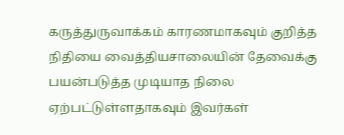கருத்துருவாக்கம் காரணமாகவும் குறித்த நிதியை வைத்தியசாலையின் தேவைக்கு பயன்படுத்த முடியாத நிலை ஏற்பட்டுள்ளதாகவும் இவர்கள்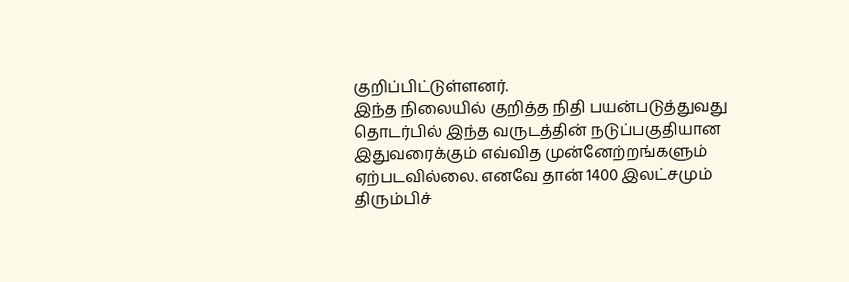குறிப்பிட்டுள்ளனர்.
இந்த நிலையில் குறித்த நிதி பயன்படுத்துவது தொடர்பில் இந்த வருடத்தின் நடுப்பகுதியான இதுவரைக்கும் எவ்வித முன்னேற்றங்களும் ஏற்படவில்லை. எனவே தான் 1400 இலட்சமும் திரும்பிச்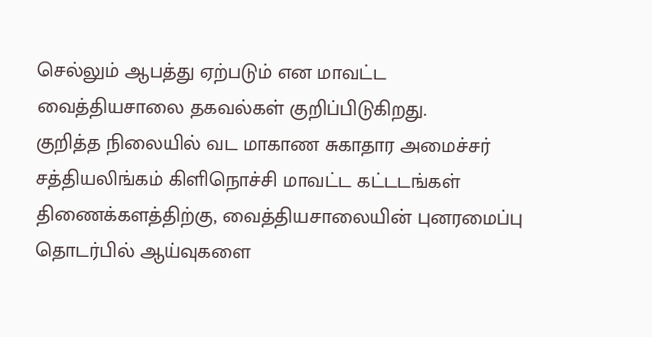செல்லும் ஆபத்து ஏற்படும் என மாவட்ட வைத்தியசாலை தகவல்கள் குறிப்பிடுகிறது.
குறித்த நிலையில் வட மாகாண சுகாதார அமைச்சர் சத்தியலிங்கம் கிளிநொச்சி மாவட்ட கட்டடங்கள் திணைக்களத்திற்கு, வைத்தியசாலையின் புனரமைப்பு தொடர்பில் ஆய்வுகளை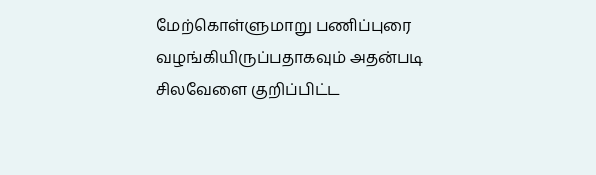மேற்கொள்ளுமாறு பணிப்புரை வழங்கியிருப்பதாகவும் அதன்படி சிலவேளை குறிப்பிட்ட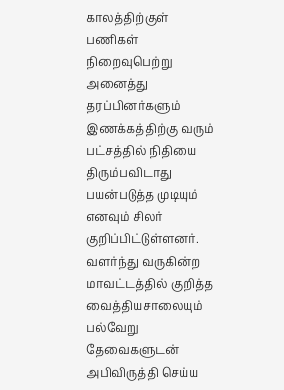காலத்திற்குள் பணிகள் நிறைவுபெற்று அனைத்து தரப்பினர்களும் இணக்கத்திற்கு வரும் பட்சத்தில் நிதியை திரும்பவிடாது பயன்படுத்த முடியும் எனவும் சிலர் குறிப்பிட்டுள்ளனர்.
வளர்ந்து வருகின்ற மாவட்டத்தில் குறித்த வைத்தியசாலையும் பல்வேறு தேவைகளுடன் அபிவிருத்தி செய்ய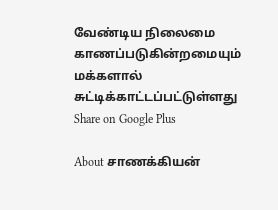வேண்டிய நிலைமை காணப்படுகின்றமையும் மக்களால் சுட்டிக்காட்டப்பட்டுள்ளது
Share on Google Plus

About சாணக்கியன்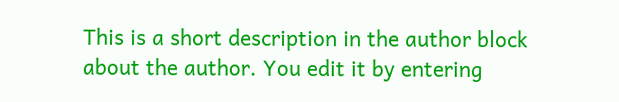This is a short description in the author block about the author. You edit it by entering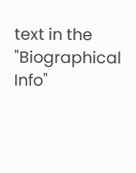text in the "Biographical Info"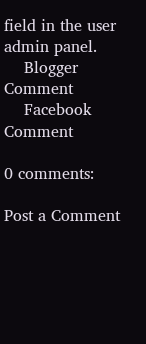field in the user admin panel.
    Blogger Comment
    Facebook Comment

0 comments:

Post a Comment